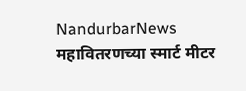NandurbarNews
महावितरणच्या स्मार्ट मीटर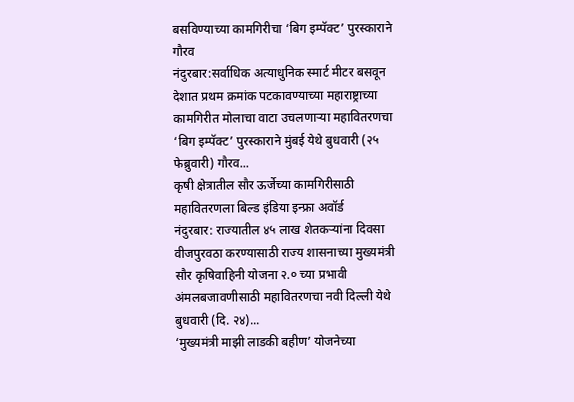बसविण्याच्या कामगिरीचा ‘बिग इम्पॅक्ट’ पुरस्काराने गौरव
नंदुरबार:सर्वाधिक अत्याधुनिक स्मार्ट मीटर बसवून देशात प्रथम क्रमांक पटकावण्याच्या महाराष्ट्राच्या कामगिरीत मोलाचा वाटा उचलणाऱ्या महावितरणचा ‘बिग इम्पॅक्ट’ पुरस्काराने मुंबई येथे बुधवारी (२५ फेब्रुवारी) गौरव...
कृषी क्षेत्रातील सौर ऊर्जेच्या कामगिरीसाठी महावितरणला बिल्ड इंडिया इन्फ्रा अवॉर्ड
नंदुरबार: राज्यातील ४५ लाख शेतकऱ्यांना दिवसा वीजपुरवठा करण्यासाठी राज्य शासनाच्या मुख्यमंत्री सौर कृषिवाहिनी योजना २.० च्या प्रभावी अंमलबजावणीसाठी महावितरणचा नवी दिल्ली येथे बुधवारी (दि. २४)...
‘मुख्यमंत्री माझी लाडकी बहीण’ योजनेच्या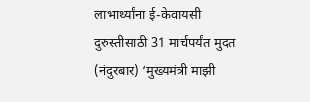लाभार्थ्यांना ई-केवायसी दुरुस्तीसाठी 31 मार्चपर्यंत मुदत
(नंदुरबार) ‘मुख्यमंत्री माझी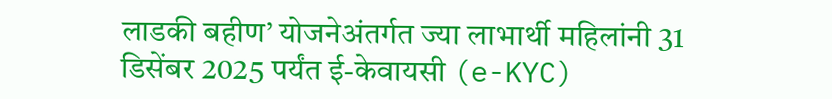लाडकी बहीण’ योजनेअंतर्गत ज्या लाभार्थी महिलांनी 31 डिसेंबर 2025 पर्यंत ई-केवायसी (e-KYC)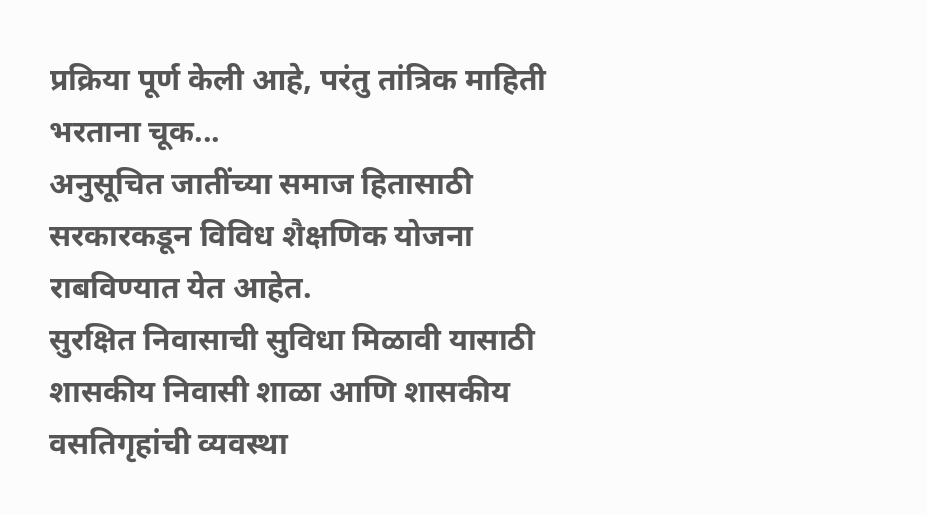प्रक्रिया पूर्ण केली आहे, परंतु तांत्रिक माहिती भरताना चूक...
अनुसूचित जातींच्या समाज हितासाठी सरकारकडून विविध शैक्षणिक योजना राबविण्यात येत आहेत.
सुरक्षित निवासाची सुविधा मिळावी यासाठी शासकीय निवासी शाळा आणि शासकीय वसतिगृहांची व्यवस्था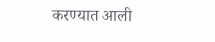करण्यात आली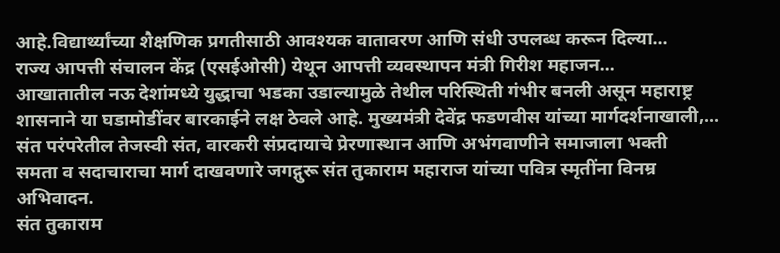आहे.विद्यार्थ्यांच्या शैक्षणिक प्रगतीसाठी आवश्यक वातावरण आणि संधी उपलब्ध करून दिल्या...
राज्य आपत्ती संचालन केंद्र (एसईओसी) येथून आपत्ती व्यवस्थापन मंत्री गिरीश महाजन...
आखातातील नऊ देशांमध्ये युद्धाचा भडका उडाल्यामुळे तेथील परिस्थिती गंभीर बनली असून महाराष्ट्र शासनाने या घडामोडींवर बारकाईने लक्ष ठेवले आहे. मुख्यमंत्री देवेंद्र फडणवीस यांच्या मार्गदर्शनाखाली,...
संत परंपरेतील तेजस्वी संत, वारकरी संप्रदायाचे प्रेरणास्थान आणि अभंगवाणीने समाजाला भक्ती
समता व सदाचाराचा मार्ग दाखवणारे जगद्गुरू संत तुकाराम महाराज यांच्या पवित्र स्मृतींना विनम्र अभिवादन.
संत तुकाराम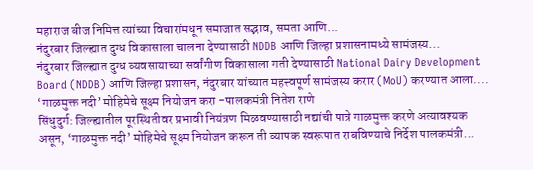महाराज बीज निमित्त त्यांच्या विचारांमधून समाजात सद्भाव, समता आणि...
नंदुरबार जिल्ह्यात दुग्ध विकासाला चालना देण्यासाठी NDDB आणि जिल्हा प्रशासनामध्ये सामंजस्य...
नंदुरबार जिल्ह्यात दुग्ध व्यवसायाच्या सर्वांगीण विकासाला गती देण्यासाठी National Dairy Development Board (NDDB) आणि जिल्हा प्रशासन, नंदुरबार यांच्यात महत्त्वपूर्ण सामंजस्य करार (MoU) करण्यात आला....
‘गाळमुक्त नदी’ मोहिमेचे सूक्ष्म नियोजन करा -पालकमंत्री नितेश राणे
सिंधुदुर्ग: जिल्ह्यातील पूरस्थितीवर प्रभावी नियंत्रण मिळवण्यासाठी नद्यांची पात्रे गाळमुक्त करणे अत्यावश्यक असून, ‘गाळमुक्त नदी’ मोहिमेचे सूक्ष्म नियोजन करून ती व्यापक स्वरूपात राबविण्याचे निर्देश पालकमंत्री...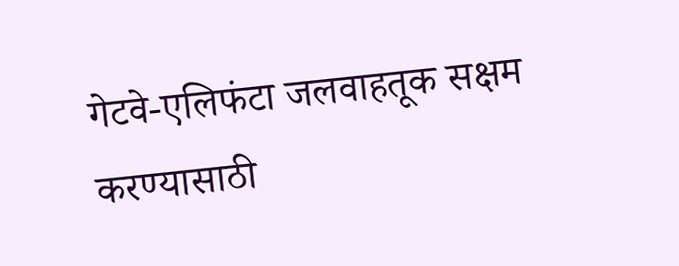गेटवे-एलिफंटा जलवाहतूक सक्षम करण्यासाठी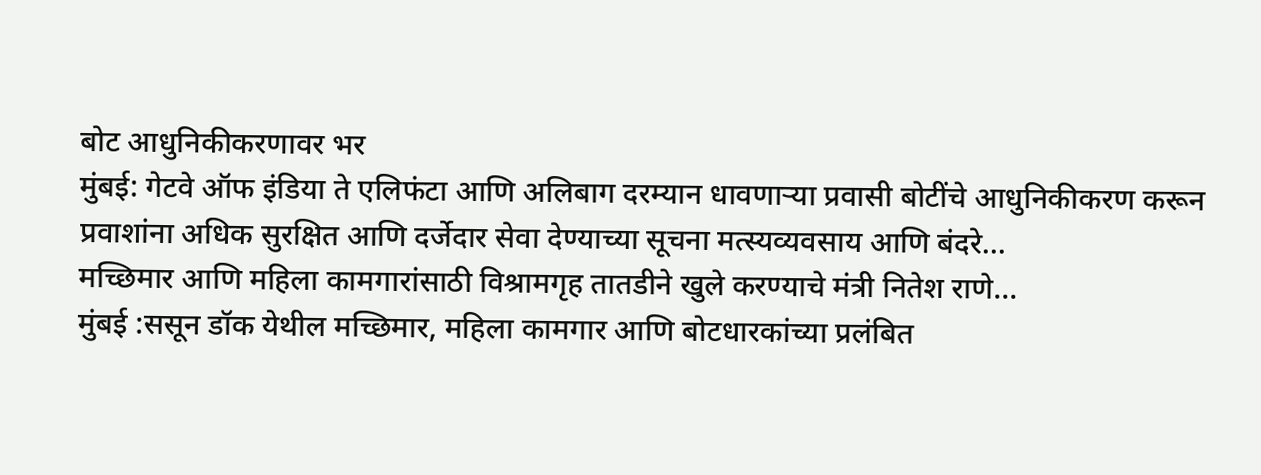बोट आधुनिकीकरणावर भर
मुंबई: गेटवे ऑफ इंडिया ते एलिफंटा आणि अलिबाग दरम्यान धावणाऱ्या प्रवासी बोटींचे आधुनिकीकरण करून प्रवाशांना अधिक सुरक्षित आणि दर्जेदार सेवा देण्याच्या सूचना मत्स्यव्यवसाय आणि बंदरे...
मच्छिमार आणि महिला कामगारांसाठी विश्रामगृह तातडीने खुले करण्याचे मंत्री नितेश राणे...
मुंबई :ससून डॉक येथील मच्छिमार, महिला कामगार आणि बोटधारकांच्या प्रलंबित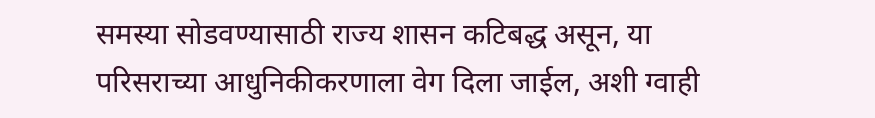समस्या सोडवण्यासाठी राज्य शासन कटिबद्ध असून, या परिसराच्या आधुनिकीकरणाला वेग दिला जाईल, अशी ग्वाही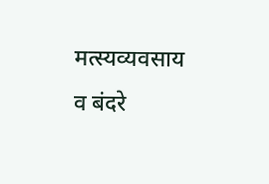मत्स्यव्यवसाय व बंदरे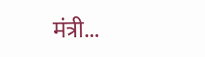मंत्री...